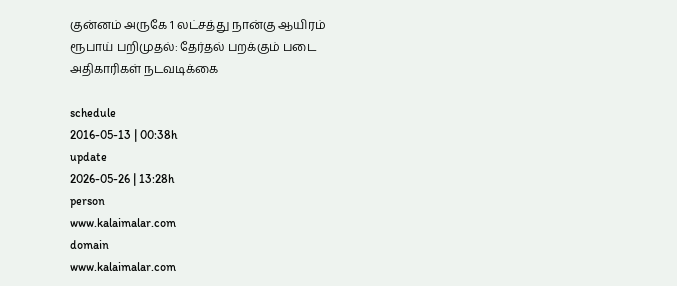குன்னம் அருகே 1 லட்சத்து நான்கு ஆயிரம் ரூபாய் பறிமுதல்: தேர்தல் பறக்கும் படை அதிகாரிகள் நடவடிக்கை

schedule
2016-05-13 | 00:38h
update
2026-05-26 | 13:28h
person
www.kalaimalar.com
domain
www.kalaimalar.com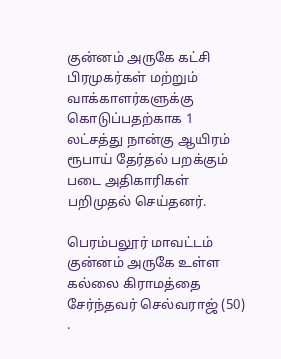குன்னம் அருகே கட்சி பிரமுகர்கள் மற்றும் வாக்காளர்களுக்கு கொடுப்பதற்காக 1 லட்சத்து நான்கு ஆயிரம் ரூபாய் தேர்தல் பறக்கும் படை அதிகாரிகள் பறிமுதல் செய்தனர்.

பெரம்பலூர் மாவட்டம் குன்னம் அருகே உள்ள கல்லை கிராமத்தை சேர்ந்தவர் செல்வராஜ் (50) .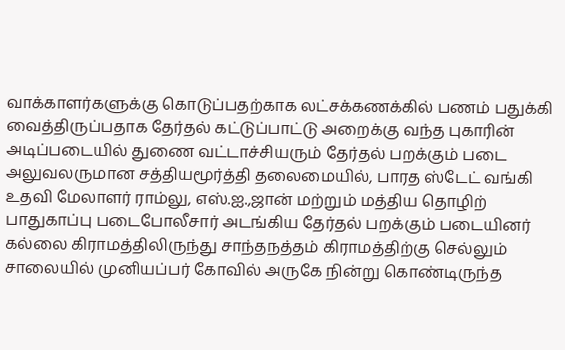வாக்காளர்களுக்கு கொடுப்பதற்காக லட்சக்கணக்கில் பணம் பதுக்கி வைத்திருப்பதாக தேர்தல் கட்டுப்பாட்டு அறைக்கு வந்த புகாரின் அடிப்படையில் துணை வட்டாச்சியரும் தேர்தல் பறக்கும் படை அலுவலருமான சத்தியமூர்த்தி தலைமையில், பாரத ஸ்டேட் வங்கி உதவி மேலாளர் ராம்லு, எஸ்.ஐ.,ஜான் மற்றும் மத்திய தொழிற் பாதுகாப்பு படைபோலீசார் அடங்கிய தேர்தல் பறக்கும் படையினர் கல்லை கிராமத்திலிருந்து சாந்தநத்தம் கிராமத்திற்கு செல்லும் சாலையில் முனியப்பர் கோவில் அருகே நின்று கொண்டிருந்த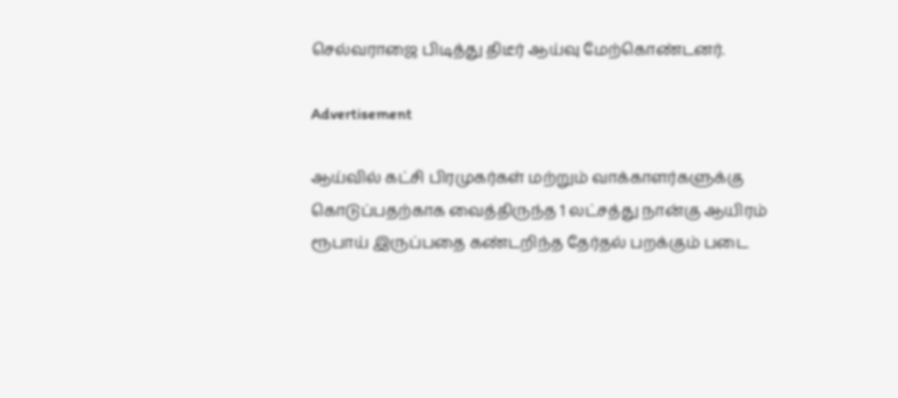செல்வராஜை பிடித்து திடீர் ஆய்வு மேற்கொண்டனர்.

Advertisement

ஆய்வில் கட்சி பிரமுகர்கள் மற்றும் வாக்காளர்களுக்கு கொடுப்பதற்காக வைத்திருந்த 1 லட்சத்து நான்கு ஆயிரம் ரூபாய் இருப்பதை கண்டறிந்த தேர்தல் பறக்கும் படை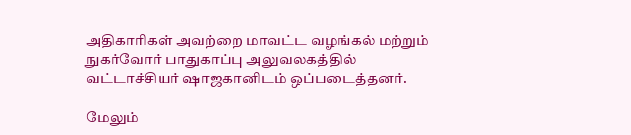அதிகாரிகள் அவற்றை மாவட்ட வழங்கல் மற்றும் நுகர்வோர் பாதுகாப்பு அலுவலகத்தில் வட்டாச்சியர் ஷாஜகானிடம் ஒப்படைத்தனர்.

மேலும்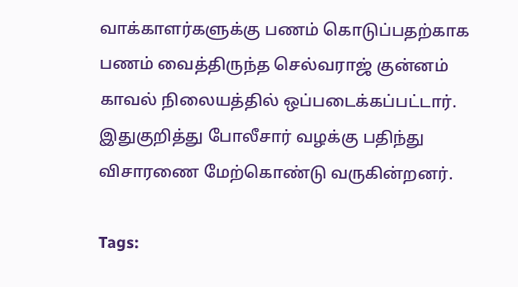வாக்காளர்களுக்கு பணம் கொடுப்பதற்காக பணம் வைத்திருந்த செல்வராஜ் குன்னம் காவல் நிலையத்தில் ஒப்படைக்கப்பட்டார். இதுகுறித்து போலீசார் வழக்கு பதிந்து விசாரணை மேற்கொண்டு வருகின்றனர்.

Tags: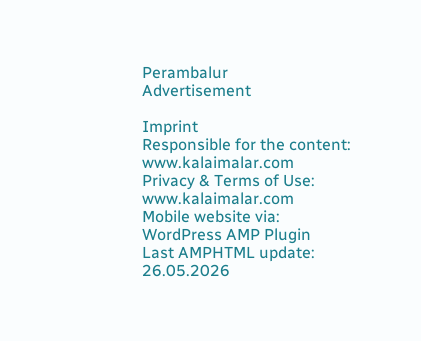Perambalur
Advertisement

Imprint
Responsible for the content:
www.kalaimalar.com
Privacy & Terms of Use:
www.kalaimalar.com
Mobile website via:
WordPress AMP Plugin
Last AMPHTML update:
26.05.2026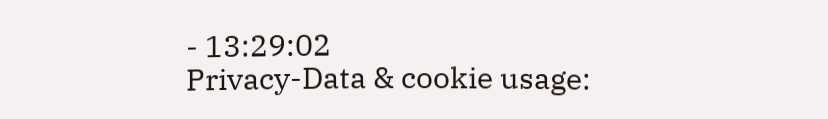- 13:29:02
Privacy-Data & cookie usage: